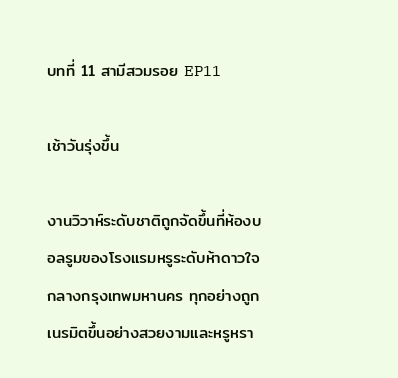บทที่ 11 สามีสวมรอย EP11

เช้าวันรุ่งขึ้น

งานวิวาห์ระดับชาติถูกจัดขึ้นที่ห้องบอลรูมของโรงแรมหรูระดับห้าดาวใจกลางกรุงเทพมหานคร ทุกอย่างถูกเนรมิตขึ้นอย่างสวยงามและหรูหรา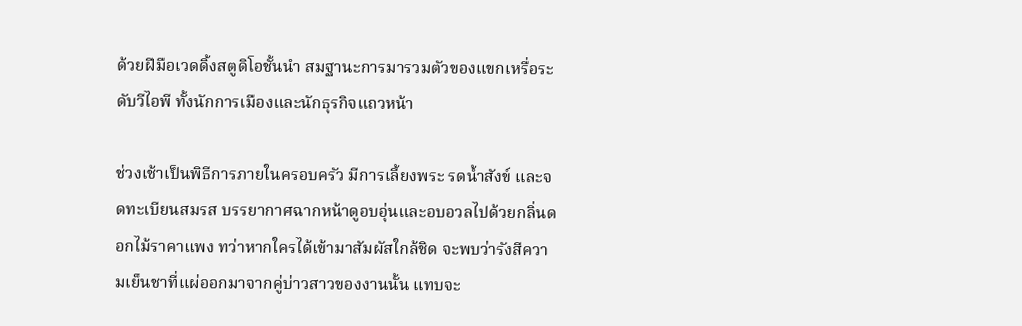ด้วยฝีมือเวดดิ้งสตูดิโอชั้นนำ สมฐานะการมารวมตัวของแขกเหรื่อระดับวีไอพี ทั้งนักการเมืองและนักธุรกิจแถวหน้า

ช่วงเช้าเป็นพิธีการภายในครอบครัว มีการเลี้ยงพระ รดน้ำสังข์ และจดทะเบียนสมรส บรรยากาศฉากหน้าดูอบอุ่นและอบอวลไปด้วยกลิ่นดอกไม้ราคาแพง ทว่าหากใครได้เข้ามาสัมผัสใกล้ชิด จะพบว่ารังสีความเย็นชาที่แผ่ออกมาจากคู่บ่าวสาวของงานนั้น แทบจะ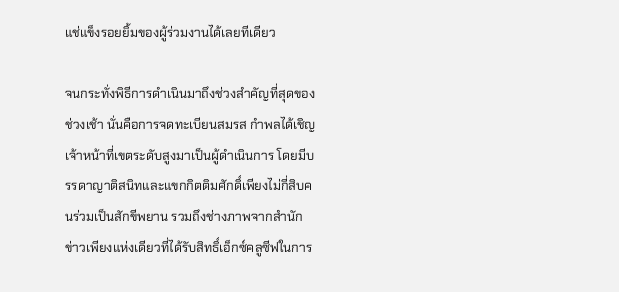แช่แข็งรอยยิ้มของผู้ร่วมงานได้เลยทีเดียว

จนกระทั่งพิธีการดำเนินมาถึงช่วงสำคัญที่สุดของช่วงเช้า นั่นคือการจดทะเบียนสมรส กำพลได้เชิญเจ้าหน้าที่เขตระดับสูงมาเป็นผู้ดำเนินการ โดยมีบรรดาญาติสนิทและแขกกิตติมศักดิ์เพียงไม่กี่สิบคนร่วมเป็นสักขีพยาน รวมถึงช่างภาพจากสำนักข่าวเพียงแห่งเดียวที่ได้รับสิทธิ์เอ็กซ์คลูซีฟในการ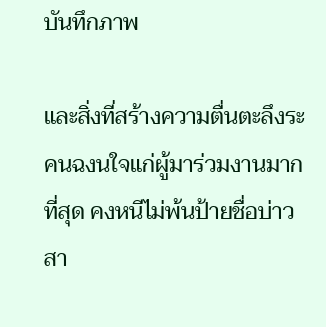บันทึกภาพ

และสิ่งที่สร้างความตื่นตะลึงระคนฉงนใจแก่ผู้มาร่วมงานมากที่สุด คงหนีไม่พ้นป้ายชื่อบ่าวสา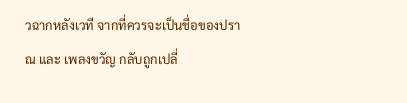วฉากหลังเวที จากที่ควรจะเป็นชื่อของปราณ และ เพลงขวัญ กลับถูกเปลี่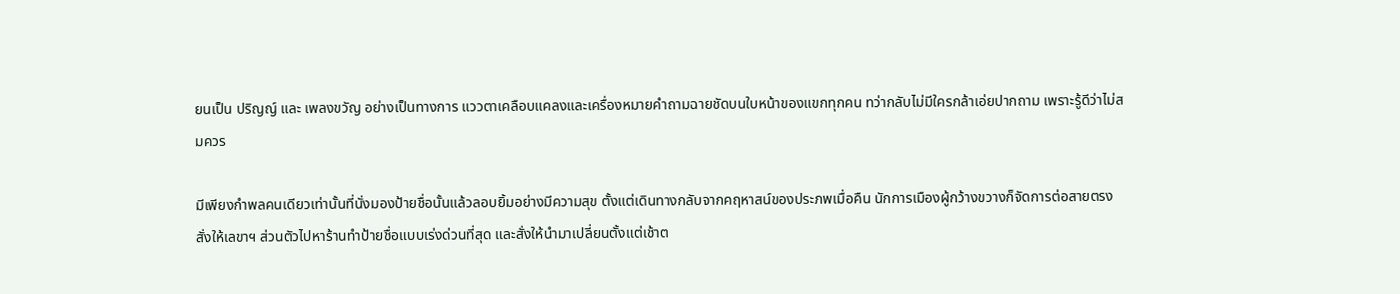ยนเป็น ปริญญ์ และ เพลงขวัญ อย่างเป็นทางการ แววตาเคลือบแคลงและเครื่องหมายคำถามฉายชัดบนใบหน้าของแขกทุกคน ทว่ากลับไม่มีใครกล้าเอ่ยปากถาม เพราะรู้ดีว่าไม่สมควร

มีเพียงกำพลคนเดียวเท่านั้นที่นั่งมองป้ายชื่อนั้นแล้วลอบยิ้มอย่างมีความสุข ตั้งแต่เดินทางกลับจากคฤหาสน์ของประภพเมื่อคืน นักการเมืองผู้กว้างขวางก็จัดการต่อสายตรงสั่งให้เลขาฯ ส่วนตัวไปหาร้านทำป้ายชื่อแบบเร่งด่วนที่สุด และสั่งให้นำมาเปลี่ยนตั้งแต่เช้าต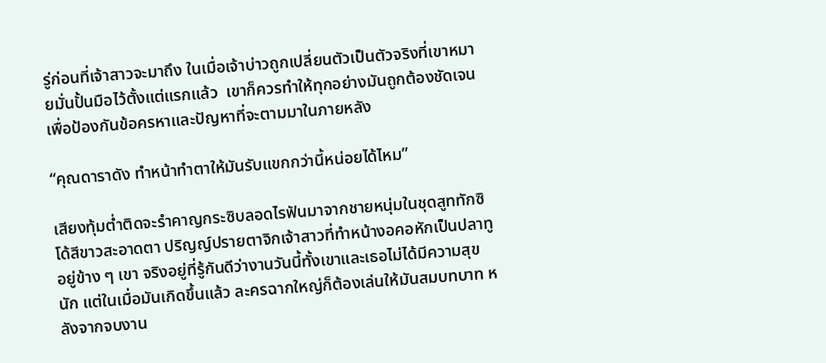รู่ก่อนที่เจ้าสาวจะมาถึง ในเมื่อเจ้าบ่าวถูกเปลี่ยนตัวเป็นตัวจริงที่เขาหมายมั่นปั้นมือไว้ตั้งแต่แรกแล้ว  เขาก็ควรทำให้ทุกอย่างมันถูกต้องชัดเจน เพื่อป้องกันข้อครหาและปัญหาที่จะตามมาในภายหลัง

“คุณดาราดัง ทำหน้าทำตาให้มันรับแขกกว่านี้หน่อยได้ไหม”

เสียงทุ้มต่ำติดจะรำคาญกระซิบลอดไรฟันมาจากชายหนุ่มในชุดสูททักซิโด้สีขาวสะอาดตา ปริญญ์ปรายตาจิกเจ้าสาวที่ทำหน้างอคอหักเป็นปลาทูอยู่ข้าง ๆ เขา จริงอยู่ที่รู้กันดีว่างานวันนี้ทั้งเขาและเธอไม่ได้มีความสุขนัก แต่ในเมื่อมันเกิดขึ้นแล้ว ละครฉากใหญ่ก็ต้องเล่นให้มันสมบทบาท หลังจากจบงาน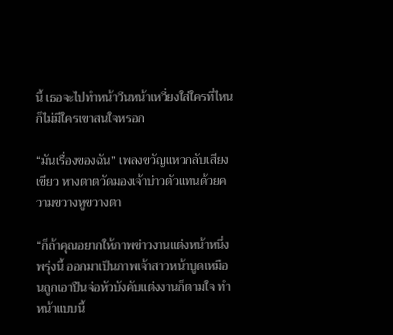นี้ เธอจะไปทำหน้าวีนหน้าเหวี่ยงใส่ใครที่ไหนก็ไม่มีใครเขาสนใจหรอก

“มันเรื่องของฉัน” เพลงขวัญแหวกลับเสียงเขียว หางตาตวัดมองเจ้าบ่าวตัวแทนด้วยความขวางหูขวางตา

“ก็ถ้าคุณอยากให้ภาพข่าวงานแต่งหน้าหนึ่งพรุ่งนี้ ออกมาเป็นภาพเจ้าสาวหน้าบูดเหมือนถูกเอาปืนจ่อหัวบังคับแต่งงานก็ตามใจ ทำหน้าแบบนี้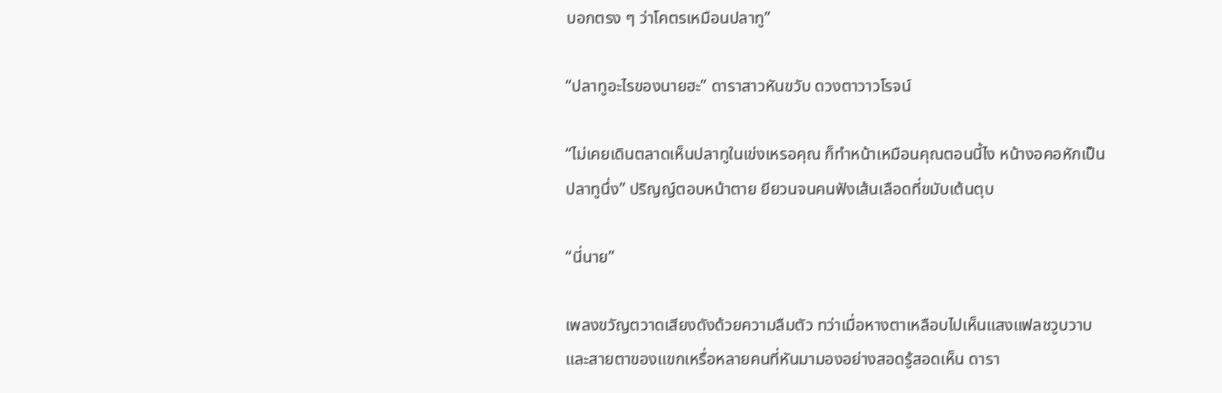บอกตรง ๆ ว่าโคตรเหมือนปลาทู”

“ปลาทูอะไรของนายฮะ” ดาราสาวหันขวับ ดวงตาวาวโรจน์

“ไม่เคยเดินตลาดเห็นปลาทูในเข่งเหรอคุณ ก็ทำหน้าเหมือนคุณตอนนี้ไง หน้างอคอหักเป็นปลาทูนึ่ง” ปริญญ์ตอบหน้าตาย ยียวนจนคนฟังเส้นเลือดที่ขมับเต้นตุบ

“นี่นาย”

เพลงขวัญตวาดเสียงดังด้วยความลืมตัว ทว่าเมื่อหางตาเหลือบไปเห็นแสงแฟลชวูบวาบ และสายตาของแขกเหรื่อหลายคนที่หันมามองอย่างสอดรู้สอดเห็น ดารา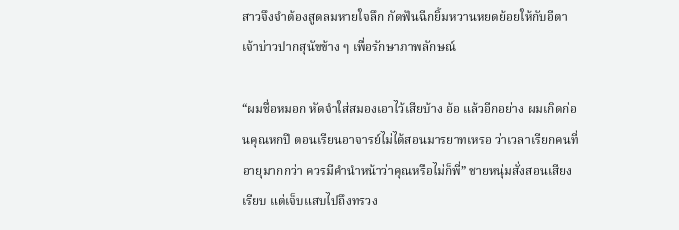สาวจึงจำต้องสูดลมหายใจลึก กัดฟันฉีกยิ้มหวานหยดย้อยให้กับอีตาเจ้าบ่าวปากสุนัขข้าง ๆ เพื่อรักษาภาพลักษณ์

“ผมชื่อหมอก หัดจำใส่สมองเอาไว้เสียบ้าง อ้อ แล้วอีกอย่าง ผมเกิดก่อนคุณหกปี ตอนเรียนอาจารย์ไม่ได้สอนมารยาทเหรอ ว่าเวลาเรียกคนที่อายุมากกว่า ควรมีคำนำหน้าว่าคุณหรือไม่ก็พี่” ชายหนุ่มสั่งสอนเสียงเรียบ แต่เจ็บแสบไปถึงทรวง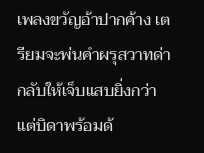เพลงขวัญอ้าปากค้าง เตรียมจะพ่นคำผรุสวาทด่ากลับให้เจ็บแสบยิ่งกว่า แต่บิดาพร้อมด้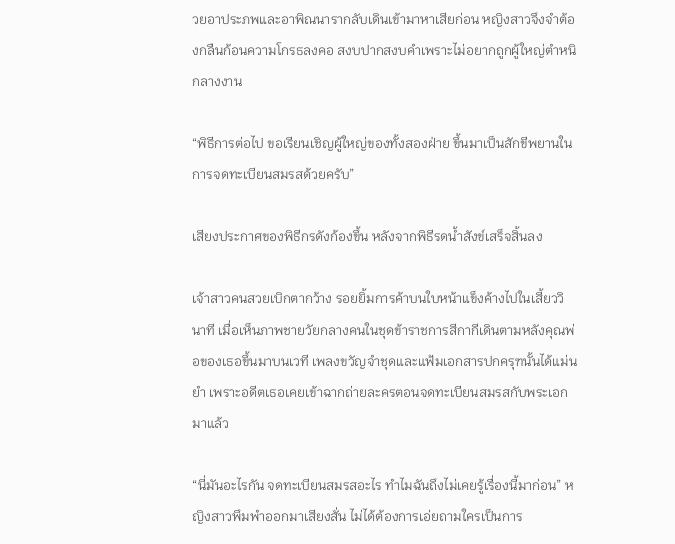วยอาประภพและอาพิณนารากลับเดินเข้ามาหาเสียก่อน หญิงสาวจึงจำต้องกลืนก้อนความโกรธลงคอ สงบปากสงบคำเพราะไม่อยากถูกผู้ใหญ่ตำหนิกลางงาน

“พิธีการต่อไป ขอเรียนเชิญผู้ใหญ่ของทั้งสองฝ่าย ขึ้นมาเป็นสักขีพยานในการจดทะเบียนสมรสด้วยครับ”

เสียงประกาศของพิธีกรดังก้องขึ้น หลังจากพิธีรดน้ำสังข์เสร็จสิ้นลง

เจ้าสาวคนสวยเบิกตากว้าง รอยยิ้มการค้าบนใบหน้าแข็งค้างไปในเสี้ยววินาที เมื่อเห็นภาพชายวัยกลางคนในชุดข้าราชการสีกากีเดินตามหลังคุณพ่อของเธอขึ้นมาบนเวที เพลงขวัญจำชุดและแฟ้มเอกสารปกครุฑนั้นได้แม่นยำ เพราะอดีตเธอเคยเข้าฉากถ่ายละครตอนจดทะเบียนสมรสกับพระเอกมาแล้ว

“นี่มันอะไรกัน จดทะเบียนสมรสอะไร ทำไมฉันถึงไม่เคยรู้เรื่องนี้มาก่อน” หญิงสาวพึมพำออกมาเสียงสั่น ไม่ได้ต้องการเอ่ยถามใครเป็นการ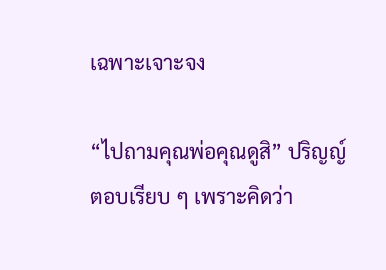เฉพาะเจาะจง

“ไปถามคุณพ่อคุณดูสิ” ปริญญ์ตอบเรียบ ๆ เพราะคิดว่า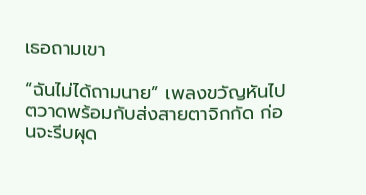เธอถามเขา

“ฉันไม่ได้ถามนาย” เพลงขวัญหันไปตวาดพร้อมกับส่งสายตาจิกกัด ก่อนจะรีบผุด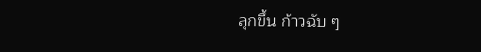ลุกขึ้น ก้าวฉับ ๆ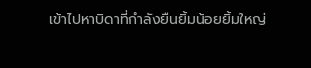เข้าไปหาบิดาที่กำลังยืนยิ้มน้อยยิ้มใหญ่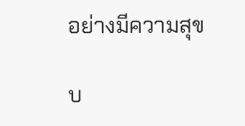อย่างมีความสุข

บ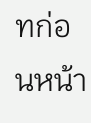ทก่อนหน้า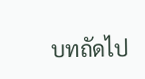บทถัดไป